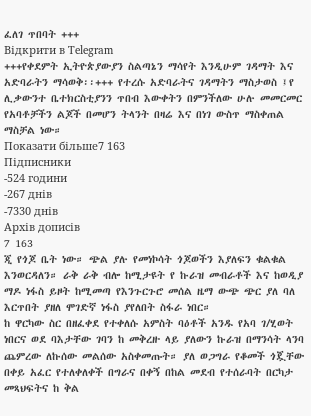ፈለገ ጥበባት +++
Відкрити в Telegram
+++የቀደምት ኢትዮጵያውያን ስልጣኔን ማሳየት እንዲሁም ገዳማት እና አድባራትን ማሳወቅ፡፡+++ የተረሱ አድባራትና ገዳማትን ማስታወስ ፤የ ሊቃውንተ ቤተክርስቲያንን ጥበብ እውቀትን በምንችለው ሁሉ መመርመር የአባቶቻችን ልጆች በመሆን ትላንት በዛሬ እና በነገ ውስጥ ማስቀጠል ማስቻል ነው።
Показати більше7 163
Підписники
-524 години
-267 днів
-7330 днів
Архів дописів
7 163
ጂ የጎጆ ቤት ነው። ጭል ያሉ የመነኮሳት ጎጆወችን እያለፍን ቁልቁል እንወርዳለን። ራቅ ራቅ ብሎ ከሚታዩት የ ኩራዝ መብራቶች እና ከወዲያ ማዶ ነፋስ ይዞት ከሚመጣ የእንጉርጉሮ መሰል ዜማ ውጭ ጭር ያለ ባለ እርጥበት ያዘለ ሞገድኛ ነፋስ ያየለበት ስፋራ ነበር።
ከ ዋርካው ስር በዘፈቀደ የተቀለሱ አምስት ባዕቶች አንዱ የአባ ገ/ሂወት ነበርና ወደ ባእታቸው ገባን ከ መቅረዙ ላይ ያለውን ኩራዝ በማንሳት ላንባ ጨምረው ለኩሰው መልሰው አስቀመጡት። ያለ ወጋግራ የቆመች ጎጇቸው በቀይ አፈር የተለቀለቀች በግራና በቀኝ በከል መደብ የተሰራባት በርካታ መጻህፍትና ከ ቅል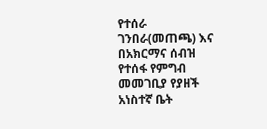የተሰራ ገንበራ(መጠጫ) እና በአክርማና ሰብዝ የተሰፋ የምግብ መመገቢያ የያዘች አነስተኛ ቤት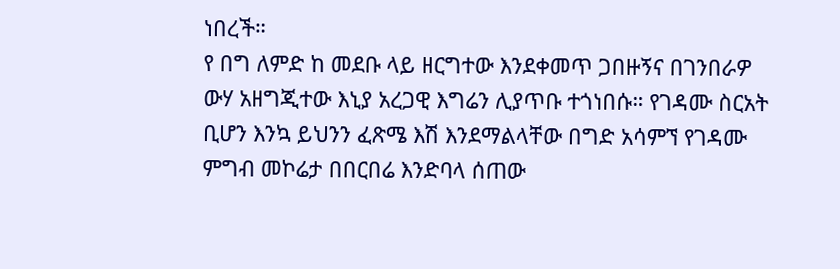ነበረች።
የ በግ ለምድ ከ መደቡ ላይ ዘርግተው እንደቀመጥ ጋበዙኝና በገንበራዎ ውሃ አዘግጂተው እኒያ አረጋዊ እግሬን ሊያጥቡ ተጎነበሱ። የገዳሙ ስርአት ቢሆን እንኳ ይህንን ፈጽሜ እሽ እንደማልላቸው በግድ አሳምኘ የገዳሙ ምግብ መኮሬታ በበርበሬ እንድባላ ሰጠው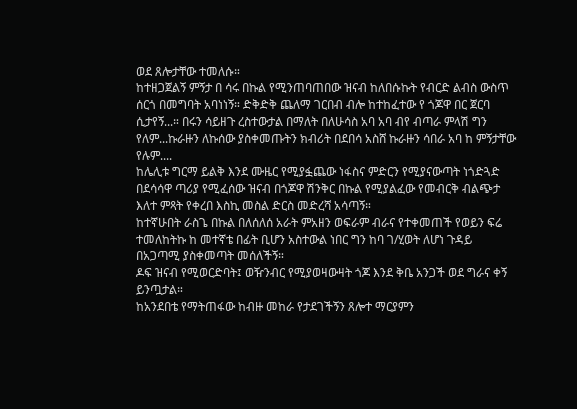ወደ ጸሎታቸው ተመለሱ።
ከተዘጋጀልኝ ምኝታ በ ሳሩ በኩል የሚንጠባጠበው ዝናብ ከለበሱኩት የብርድ ልብስ ውስጥ ሰርጎ በመግባት አባነነኝ። ድቅድቅ ጨለማ ገርበብ ብሎ ከተከፈተው የ ጎጆዋ በር ጀርባ ሲታየኝ...። በሩን ሳይዘጉ ረስተውታል በማለት በለሁሳስ አባ አባ ብየ ብጣራ ምላሽ ግን የለም...ኩራዙን ለኩሰው ያስቀመጡትን ክብሪት በደበሳ አስሸ ኩራዙን ሳበራ አባ ከ ምኝታቸው የሉም....
ከሌሊቱ ግርማ ይልቅ እንደ ሙዜር የሚያፏጨው ነፋስና ምድርን የሚያናውጣት ነጎድጓድ በደሳሳዋ ጣሪያ የሚፈሰው ዝናብ በጎጆዋ ሽንቅር በኩል የሚያልፈው የመብርቅ ብልጭታ እለተ ምጻት የቀረበ እስኪ መስል ድርስ መድረሻ አሳጣኝ።
ከተኛሁበት ራስጌ በኩል በለሰለሰ አራት ምአዘን ወፍራም ብራና የተቀመጠች የወይን ፍሬ ተመለከትኩ ከ መተኛቴ በፊት ቢሆን አስተውል ነበር ግን ከባ ገ/ሂወት ለሆነ ጉዳይ በአጋጣሚ ያስቀመጣት መሰለችኝ።
ዶፍ ዝናብ የሚወርድባት፤ ወዥንብር የሚያወዛውዛት ጎጆ እንደ ቅቤ አንጋች ወደ ግራና ቀኝ ይንጧታል።
ከአንደበቴ የማትጠፋው ከብዙ መከራ የታደገችኝን ጸሎተ ማርያምን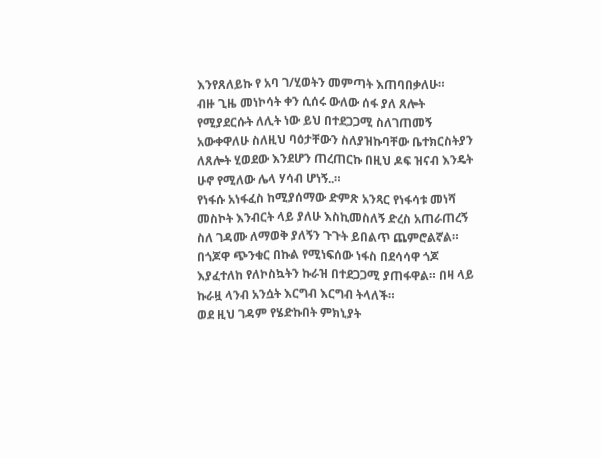እንየጸለይኩ የ አባ ገ/ሂወትን መምጣት እጠባበቃለሁ።
ብዙ ጊዜ መነኮሳት ቀን ሲሰሩ ውለው ሰፋ ያለ ጸሎት የሚያደርሱት ለሊት ነው ይህ በተደጋጋሚ ስለገጠመኝ አውቀዋለሁ ስለዚህ ባዕታቸውን ስለያዝኩባቸው ቤተክርስትያን ለጸሎት ሂወደው እንደሆን ጠረጠርኩ በዚህ ዶፍ ዝናብ እንዴት ሁኖ የሚለው ሌላ ሃሳብ ሆነኝ..።
የነፋሱ አነፋፈስ ከሚያሰማው ድምጽ አንጻር የነፋሳቱ መነሻ መስኮት እንብርት ላይ ያለሁ እስኪመስለኝ ድረስ አጠራጠረኝ ስለ ገዳሙ ለማወቅ ያለኝን ጉጉት ይበልጥ ጨምሮልኛል።
በጎጆዋ ጭንቁር በኩል የሚነፍሰው ነፋስ በደሳሳዋ ጎጆ እያፈተለከ የለኮስኳትን ኩራዝ በተደጋጋሚ ያጠፋዋል። በዛ ላይ ኩራዟ ላንብ አንሷት እርግብ እርግብ ትላለች።
ወደ ዚህ ገዳም የሄድኩበት ምክኒያት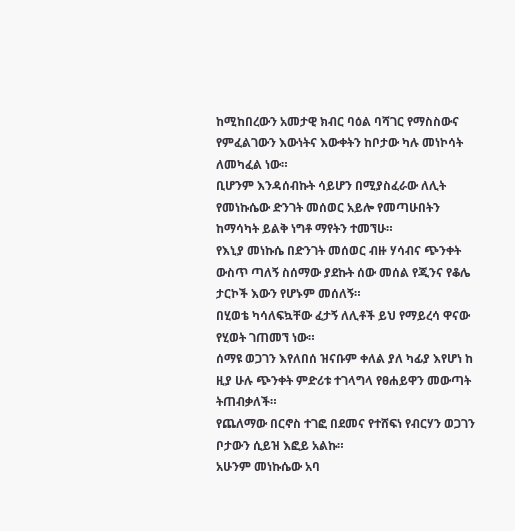ከሚከበረውን አመታዊ ክብር ባዕል ባሻገር የማስስውና የምፈልገውን እውነትና እውቀትን ከቦታው ካሉ መነኮሳት ለመካፈል ነው።
ቢሆንም እንዳሰብኩት ሳይሆን በሚያስፈራው ለሊት የመነኩሴው ድንገት መሰወር አይሎ የመጣሁበትን ከማሳካት ይልቅ ነግቶ ማየትን ተመኘሁ።
የእኒያ መነኩሴ በድንገት መሰወር ብዙ ሃሳብና ጭንቀት ውስጥ ጣለኝ ስሰማው ያደኩት ሰው መሰል የጂንና የቆሌ ታርኮች እውን የሆኑም መሰለኝ።
በሂወቴ ካሳለፍኳቸው ፈታኝ ለሊቶች ይህ የማይረሳ ዋናው የሂወት ገጠመኘ ነው።
ሰማዩ ወጋገን እየለበሰ ዝናቡም ቀለል ያለ ካፊያ እየሆነ ከ ዚያ ሁሉ ጭንቀት ምድሪቱ ተገላግላ የፀሐይዋን መውጣት ትጠብቃለች።
የጨለማው በርኖስ ተገፎ በደመና የተሸፍነ የብርሃን ወጋገን ቦታውን ሲይዝ እፎይ አልኩ።
አሁንም መነኩሴው አባ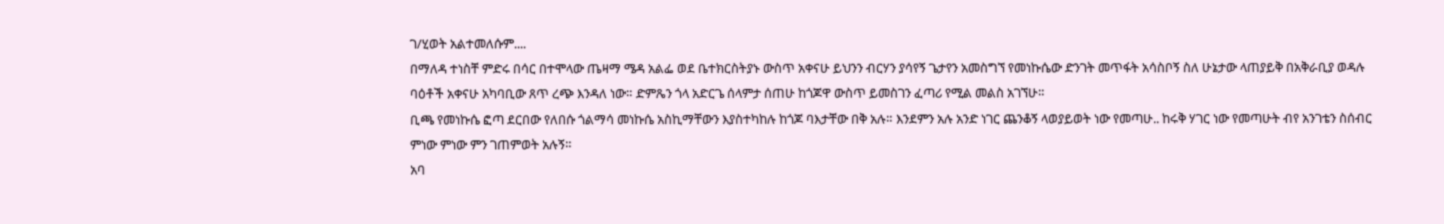ገ/ሂወት አልተመለሱም....
በማለዳ ተነስቸ ምድሩ በሳር በተሞላው ጤዛማ ሜዳ አልፌ ወደ ቤተክርስትያኑ ውስጥ አቀናሁ ይህንን ብርሃን ያሳየኝ ጌታየን አመስግኘ የመነኩሴው ድንገት መጥፋት አሳስቦኝ ስለ ሁኔታው ላጠያይቅ በአቅራቢያ ወዳሉ ባዕቶች አቀናሁ አካባቢው ጸጥ ረጭ እንዳለ ነው። ድምጼን ጎላ አድርጌ ሰላምታ ሰጠሁ ከጎጆዋ ውስጥ ይመስገን ፈጣሪ የሚል መልስ አገኘሁ።
ቢጫ የመነኩሴ ፎጣ ደርበው የለበሱ ጎልማሳ መነኩሴ አስኪማቸውን እያስተካከሉ ከጎጆ ባእታቸው በቅ አሉ። እንደምን አሉ አንድ ነገር ጨንቆኝ ላወያይወት ነው የመጣሁ.. ከሩቅ ሃገር ነው የመጣሁት ብየ አንገቴን ስሰብር ምነው ምነው ምን ገጠምወት አሉኝ።
አባ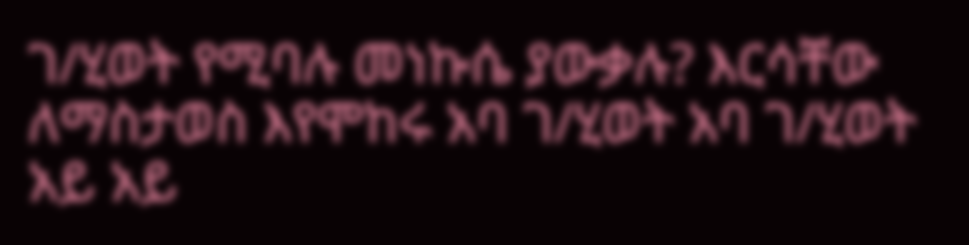ገ/ሂወት የሚባሉ መነኩሴ ያውቃሉ? እርሳቸው ለማስታወስ እየሞከሩ አባ ገ/ሂወት አባ ገ/ሂወት አይ አይ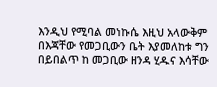እንዲህ የሚባል መነኩሴ እዚህ አላውቅም በእጃቸው የመጋቢውን ቤት እያመለከቱ ግን በይበልጥ ከ መጋቢው ዘንዳ ሂዱና እሳቸው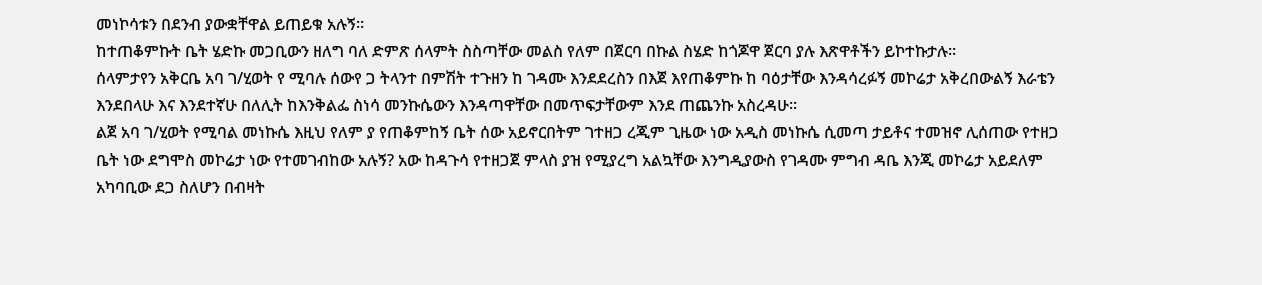መነኮሳቱን በደንብ ያውቋቸዋል ይጠይቁ አሉኝ።
ከተጠቆምኩት ቤት ሄድኩ መጋቢውን ዘለግ ባለ ድምጽ ሰላምት ስስጣቸው መልስ የለም በጀርባ በኩል ስሄድ ከጎጆዋ ጀርባ ያሉ እጽዋቶችን ይኮተኩታሉ።
ሰላምታየን አቅርቤ አባ ገ/ሂወት የ ሚባሉ ሰውየ ጋ ትላንተ በምሽት ተጉዘን ከ ገዳሙ እንደደረስን በእጀ እየጠቆምኩ ከ ባዕታቸው እንዳሳረፉኝ መኮሬታ አቅረበውልኝ እራቴን እንደበላሁ እና እንደተኛሁ በለሊት ከእንቅልፌ ስነሳ መንኩሴውን እንዳጣዋቸው በመጥፍታቸውም እንደ ጠጨንኩ አስረዳሁ።
ልጀ አባ ገ/ሂወት የሚባል መነኩሴ እዚህ የለም ያ የጠቆምከኝ ቤት ሰው አይኖርበትም ገተዘጋ ረጂም ጊዜው ነው አዲስ መነኩሴ ሲመጣ ታይቶና ተመዝኖ ሊሰጠው የተዘጋ ቤት ነው ደግሞስ መኮሬታ ነው የተመገብከው አሉኝ? አው ከዳጉሳ የተዘጋጀ ምላስ ያዝ የሚያረግ አልኳቸው እንግዲያውስ የገዳሙ ምግብ ዳቤ እንጂ መኮሬታ አይደለም አካባቢው ደጋ ስለሆን በብዛት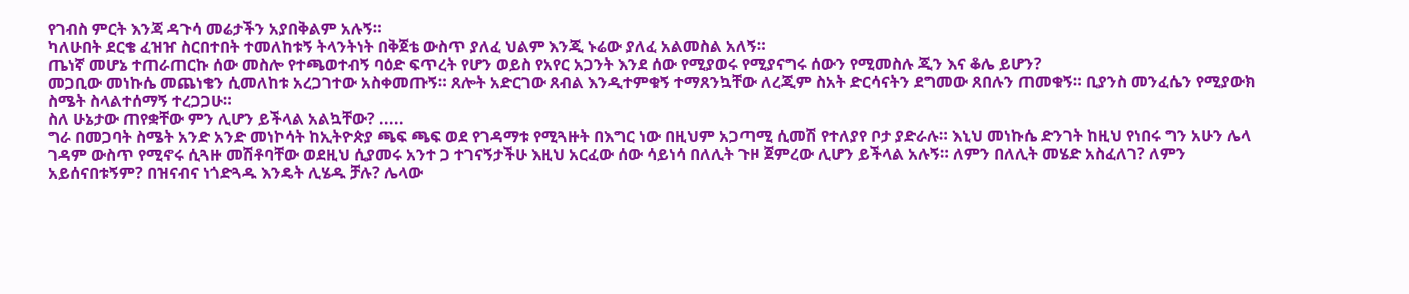የገብስ ምርት እንጃ ዳጉሳ መሬታችን አያበቅልም አሉኝ።
ካለሁበት ደርቄ ፈዝዠ ስርበተበት ተመለከቱኝ ትላንትነት በቅጀቴ ውስጥ ያለፈ ህልም እንጂ ኑሬው ያለፈ አልመስል አለኝ።
ጤነኛ መሆኔ ተጠራጠርኩ ሰው መስሎ የተጫወተብኝ ባዕድ ፍጥረት የሆን ወይስ የአየር አጋንት እንደ ሰው የሚያወሩ የሚያናግሩ ሰውን የሚመስሉ ጂን እና ቆሌ ይሆን?
መጋቢው መነኩሴ መጨነቄን ሲመለከቱ አረጋገተው አስቀመጡኝ። ጸሎት አድርገው ጸብል እንዲተምቁኝ ተማጸንኳቸው ለረጂም ስአት ድርሳናትን ደግመው ጸበሉን ጠመቁኝ። ቢያንስ መንፈሴን የሚያውክ ስሜት ስላልተሰማኝ ተረጋጋሁ።
ስለ ሁኔታው ጠየቋቸው ምን ሊሆን ይችላል አልኳቸው? .....
ግራ በመጋባት ስሜት አንድ አንድ መነኮሳት ከኢትዮጵያ ጫፍ ጫፍ ወደ የገዳማቱ የሚጓዙት በእግር ነው በዚህም አጋጣሚ ሲመሽ የተለያየ ቦታ ያድራሉ። እኒህ መነኩሴ ድንገት ከዚህ የነበሩ ግን አሁን ሌላ ገዳም ውስጥ የሚኖሩ ሲጓዙ መሽቶባቸው ወደዚህ ሲያመሩ አንተ ጋ ተገናኝታችሁ እዚህ አርፈው ሰው ሳይነሳ በለሊት ጉዞ ጀምረው ሊሆን ይችላል አሉኝ። ለምን በለሊት መሄድ አስፈለገ? ለምን አይሰናበቱኝም? በዝናብና ነጎድጓዱ እንዴት ሊሄዱ ቻሉ? ሌላው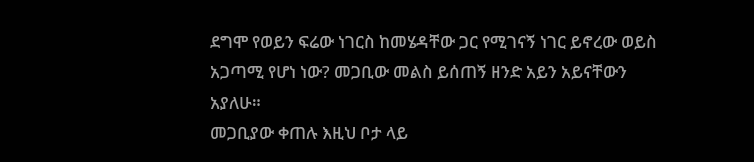ደግሞ የወይን ፍሬው ነገርስ ከመሄዳቸው ጋር የሚገናኝ ነገር ይኖረው ወይስ አጋጣሚ የሆነ ነው? መጋቢው መልስ ይሰጠኝ ዘንድ አይን አይናቸውን አያለሁ።
መጋቢያው ቀጠሉ እዚህ ቦታ ላይ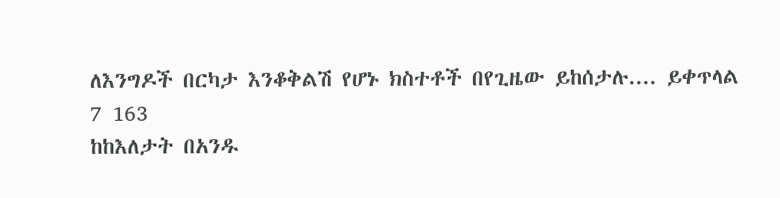ለእንግዶች በርካታ እንቆቅልሽ የሆኑ ክስተቶች በየጊዜው ይከሰታሉ.... ይቀጥላል
7 163
ከከእለታት በአንዱ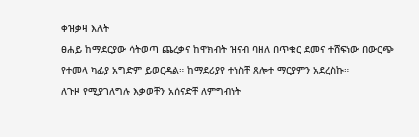ቀዝቃዛ እለት
ፀሐይ ከማደርያው ሳትወጣ ጨረቃና ከዋክብት ዝናብ ባዘለ በጥቁር ደመና ተሸፍነው በውርጭ የተመላ ካፊያ አግድም ይወርዳል። ከማደሪያየ ተነስቸ ጸሎተ ማርያምን አደረስኩ።
ለጉዞ የሚያገለግሉ እቃወቸን አሰናድቸ ለምግብነት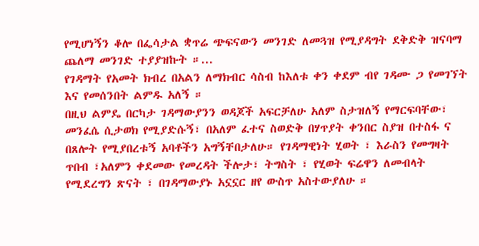የሚሆነኝን ቆሎ በፌሳታል ቋጥሬ ጭፍናውን መንገድ ለመጓዝ የሚያዳግት ደቅድቅ ዝናባማ ጨለማ መንገድ ተያያዝኩት ።...
የገዳማት የአመት ክብረ በአልን ለማክብር ሳስብ ከእለቱ ቀን ቀደም ብየ ገዳሙ ጋ የመገኘት እና የመሰንበት ልምዱ አለኝ ።
በዚህ ልምዴ በርካታ ገዳማውያንን ወዳጆች አፍርቻለሁ አለም ስታዝለኝ የማርፍባቸው፣ መንፈሴ ሲታወክ የሚያድሱኝ፣ በአለም ፈተና ስወድቅ በሃጥያት ቀንበር ስያዝ በተስፋ ና በጸሎት የሚያበረቱኝ አባቶችን አግኝቸበታለሁ። የገዳማዊነት ሂወት ፣ እራስን የመግዛት ጥበብ ፣አለምን ቀደመው የመረዳት ችሎታ፣ ትግስት ፣ የሂወት ፍሬዋን ለመብላት የሚደረግን ጽናት ፣ በገዳማውያኑ አኗኗር ዘየ ውስጥ አስተውያለሁ ።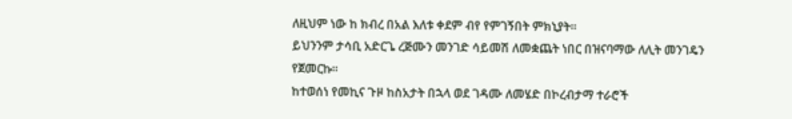ለዚህም ነው ከ ክብረ በአል እለቱ ቀደም ብየ የምገኝበት ምክኒያት።
ይህንንም ታሳቢ አድርጌ ረጅሙን መንገድ ሳይመሽ ለመቋጨት ነበር በዝናባማው ለሊት መንገዴን የጀመርኩ።
ከተወሰነ የመኪና ጉዞ ከስአታት በኋላ ወደ ገዳሙ ለመሄድ በኮረብታማ ተራሮች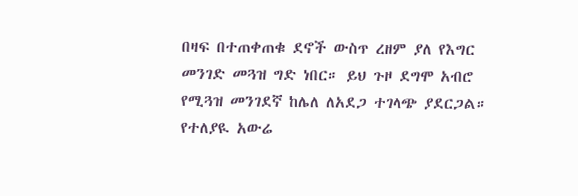በዛፍ በተጠቀጠቁ ደኖች ውስጥ ረዘም ያለ የእግር መንገድ መጓዝ ግድ ነበር። ይህ ጉዞ ደግሞ አብሮ የሚጓዝ መንገደኛ ከሌለ ለአደጋ ተገላጭ ያደርጋል። የተለያዪ አውሬ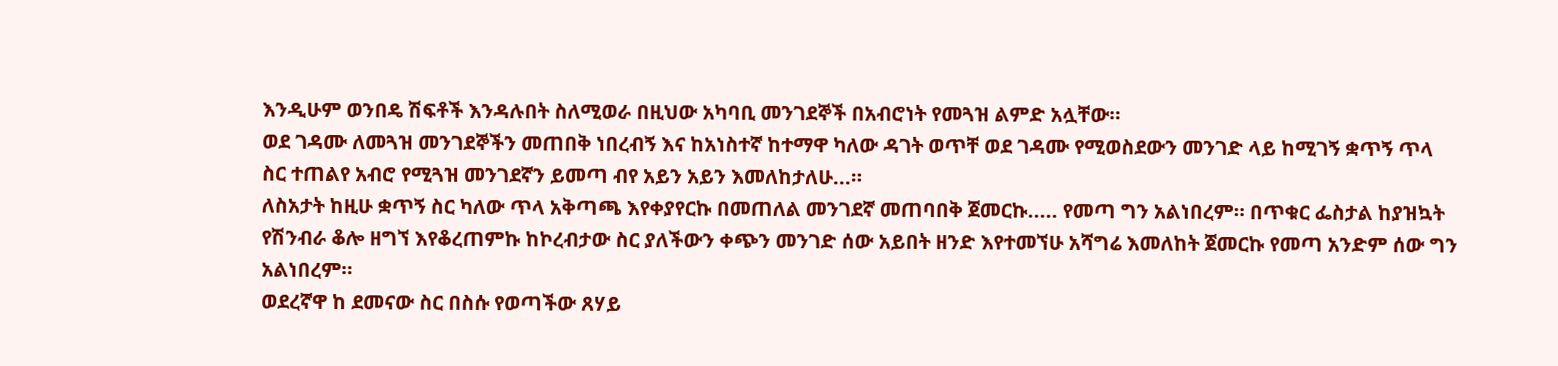እንዲሁም ወንበዴ ሽፍቶች እንዳሉበት ስለሚወራ በዚህው አካባቢ መንገደኞች በአብሮነት የመጓዝ ልምድ አሏቸው።
ወደ ገዳሙ ለመጓዝ መንገደኞችን መጠበቅ ነበረብኝ እና ከአነስተኛ ከተማዋ ካለው ዳገት ወጥቸ ወደ ገዳሙ የሚወስደውን መንገድ ላይ ከሚገኝ ቋጥኝ ጥላ ስር ተጠልየ አብሮ የሚጓዝ መንገደኛን ይመጣ ብየ አይን አይን እመለከታለሁ...።
ለስአታት ከዚሁ ቋጥኝ ስር ካለው ጥላ አቅጣጫ እየቀያየርኩ በመጠለል መንገደኛ መጠባበቅ ጀመርኩ..... የመጣ ግን አልነበረም። በጥቁር ፌስታል ከያዝኳት የሽንብራ ቆሎ ዘግኘ እየቆረጠምኩ ከኮረብታው ስር ያለችውን ቀጭን መንገድ ሰው አይበት ዘንድ እየተመኘሁ አሻግሬ እመለከት ጀመርኩ የመጣ አንድም ሰው ግን አልነበረም።
ወደረኛዋ ከ ደመናው ስር በስሱ የወጣችው ጸሃይ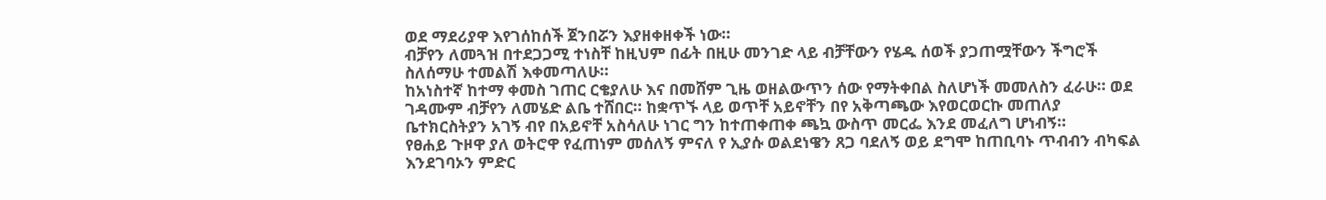ወደ ማደሪያዋ እየገሰከሰች ጀንበሯን እያዘቀዘቀች ነው።
ብቻየን ለመጓዝ በተደጋጋሚ ተነስቸ ከዚህም በፊት በዚሁ መንገድ ላይ ብቻቸውን የሄዱ ሰወች ያጋጠሟቸውን ችግሮች ስለሰማሁ ተመልሽ እቀመጣለሁ።
ከአነስተኛ ከተማ ቀመስ ገጠር ርቄያለሁ እና በመሸም ጊዜ ወዘልውጥን ሰው የማትቀበል ስለሆነች መመለስን ፈራሁ። ወደ ገዳሙም ብቻየን ለመሄድ ልቤ ተሸበር። ከቋጥኙ ላይ ወጥቸ አይኖቸን በየ አቅጣጫው እየወርወርኩ መጠለያ ቤተክርስትያን አገኝ ብየ በአይኖቸ አስሳለሁ ነገር ግን ከተጠቀጠቀ ጫኳ ውስጥ መርፌ እንደ መፈለግ ሆነብኝ።
የፀሐይ ጉዞዋ ያለ ወትሮዋ የፈጠነም መሰለኝ ምናለ የ ኢያሱ ወልደነዌን ጸጋ ባደለኝ ወይ ደግሞ ከጠቢባኑ ጥብብን ብካፍል እንደገባኦን ምድር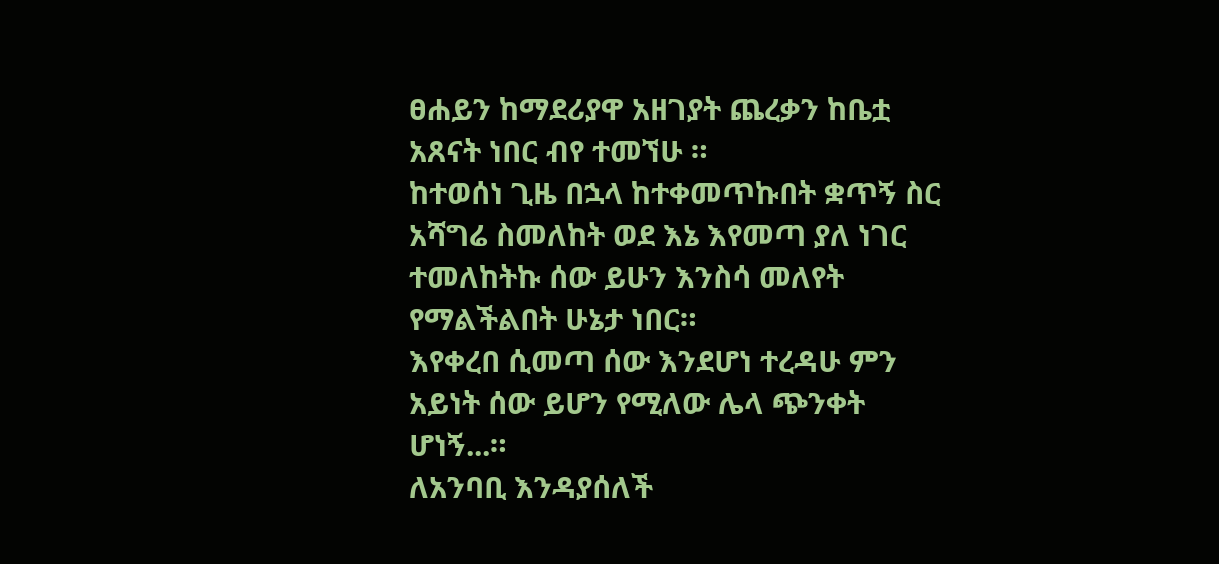ፀሐይን ከማደሪያዋ አዘገያት ጨረቃን ከቤቷ አጸናት ነበር ብየ ተመኘሁ ።
ከተወሰነ ጊዜ በኋላ ከተቀመጥኩበት ቋጥኝ ስር አሻግሬ ስመለከት ወደ እኔ እየመጣ ያለ ነገር ተመለከትኩ ሰው ይሁን እንስሳ መለየት የማልችልበት ሁኔታ ነበር።
እየቀረበ ሲመጣ ሰው እንደሆነ ተረዳሁ ምን አይነት ሰው ይሆን የሚለው ሌላ ጭንቀት ሆነኝ...።
ለአንባቢ እንዳያሰለች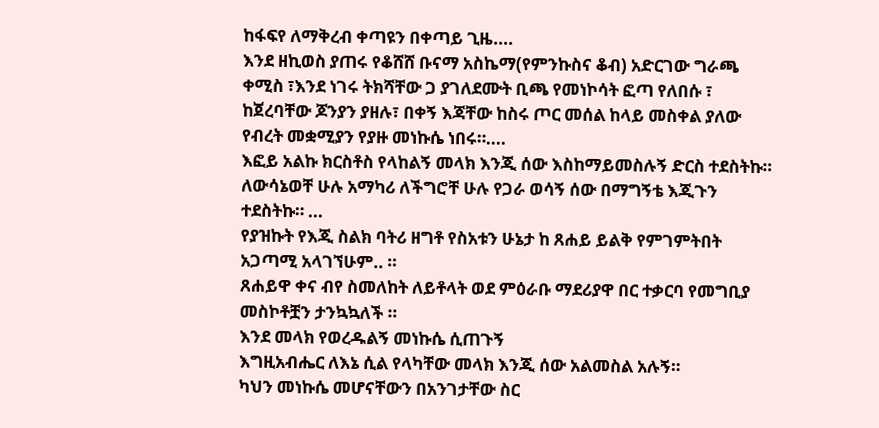ከፋፍየ ለማቅረብ ቀጣዩን በቀጣይ ጊዜ....
እንደ ዘኪወስ ያጠሩ የቆሸሸ ቡናማ አስኬማ(የምንኩስና ቆብ) አድርገው ግራጫ ቀሚስ ፣እንደ ነገሩ ትክሻቸው ጋ ያገለደሙት ቢጫ የመነኮሳት ፎጣ የለበሱ ፣ ከጀረባቸው ጆንያን ያዘሉ፣ በቀኝ እጃቸው ከስሩ ጦር መሰል ከላይ መስቀል ያለው የብረት መቋሚያን የያዙ መነኩሴ ነበሩ።....
እፎይ አልኩ ክርስቶስ የላከልኝ መላክ እንጂ ሰው እስከማይመስሉኝ ድርስ ተደስትኩ። ለውሳኔወቸ ሁሉ አማካሪ ለችግሮቸ ሁሉ የጋራ ወሳኝ ሰው በማግኝቴ እጂጉን ተደስትኩ። ...
የያዝኩት የእጂ ስልክ ባትሪ ዘግቶ የስአቱን ሁኔታ ከ ጸሐይ ይልቅ የምገምትበት አጋጣሚ አላገኘሁም.. ።
ጸሐይዋ ቀና ብየ ስመለከት ለይቶላት ወደ ምዕራቡ ማደሪያዋ በር ተቃርባ የመግቢያ መስኮቶቿን ታንኳኳለች ።
እንደ መላክ የወረዱልኝ መነኩሴ ሲጠጉኝ
እግዚአብሔር ለእኔ ሲል የላካቸው መላክ እንጂ ሰው አልመስል አሉኝ።
ካህን መነኩሴ መሆናቸውን በአንገታቸው ስር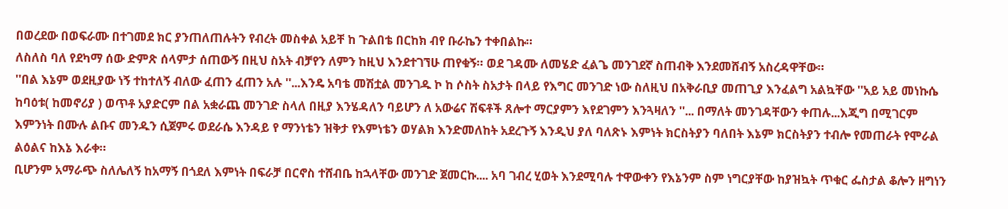በወረደው በወፍራሙ በተገመደ ክር ያንጠለጠሉትን የብረት መስቀል አይቸ ከ ጉልበቴ በርከክ ብየ ቡራኬን ተቀበልኩ።
ለስለስ ባለ የደካማ ሰው ድምጽ ሰላምታ ሰጠውኝ በዚህ ስአት ብቻየን ለምን ከዚህ እንደተገኘሁ ጠየቁኝ። ወደ ገዳሙ ለመሄድ ፈልጌ መንገደኛ ስጠብቅ እንደመሸብኝ አስረዳዋቸው።
''በል እኔም ወደዚያው ነኝ ተከተለኝ ብለው ፈጠን ፈጠን አሉ ''...እንዴ አባቴ መሽቷል መንገዱ ኮ ከ ሶስት ስአታት በላይ የእግር መንገድ ነው ስለዚህ በአቅራቢያ መጠጊያ እንፈልግ አልኳቸው ''አይ አይ መነኩሴ ከባዕቱ( ከመኖሪያ ) ወጥቶ አያድርም በል አቋራጨ መንገድ ስላለ በዚያ እንሄዳለን ባይሆን ለ አውሬና ሽፍቶች ጸሎተ ማርያምን እየደገምን እንጓዛለን ''... በማለት መንገዳቸውን ቀጠሉ...እጂግ በሚገርም እምንነት በሙሉ ልቡና መንዱን ሲጀምሩ ወደራሴ እንዳይ የ ማንነቴን ዝቅታ የእምነቴን ወሃልክ እንድመለከት አደረጉኝ እንዲህ ያለ ባለጽኑ እምነት ክርስትያን ባለበት እኔም ክርስትያን ተብሎ የመጠራት የሞራል ልዕልና ከእኔ እራቀ።
ቢሆንም አማራጭ ስለሌለኝ ከአማኝ በጎደለ እምነት በፍራቻ በርኖስ ተሸብቤ ከኋላቸው መንገድ ጀመርኩ.... አባ ገብረ ሂወት እንደሚባሉ ተዋውቀን የእኔንም ስም ነግርያቸው ከያዝኳት ጥቁር ፌስታል ቆሎን ዘግነን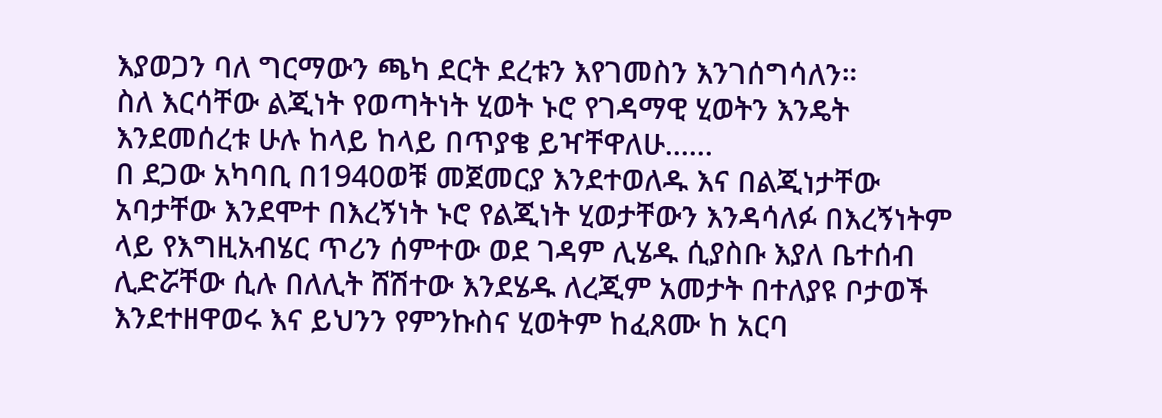እያወጋን ባለ ግርማውን ጫካ ደርት ደረቱን እየገመስን እንገሰግሳለን።
ስለ እርሳቸው ልጂነት የወጣትነት ሂወት ኑሮ የገዳማዊ ሂወትን እንዴት እንደመሰረቱ ሁሉ ከላይ ከላይ በጥያቄ ይዣቸዋለሁ......
በ ደጋው አካባቢ በ1940ወቹ መጀመርያ እንደተወለዱ እና በልጂነታቸው አባታቸው እንደሞተ በእረኝነት ኑሮ የልጂነት ሂወታቸውን እንዳሳለፉ በእረኝነትም ላይ የእግዚአብሄር ጥሪን ሰምተው ወደ ገዳም ሊሄዱ ሲያስቡ እያለ ቤተሰብ ሊድሯቸው ሲሉ በለሊት ሸሽተው እንደሄዱ ለረጂም አመታት በተለያዩ ቦታወች እንደተዘዋወሩ እና ይህንን የምንኩስና ሂወትም ከፈጸሙ ከ አርባ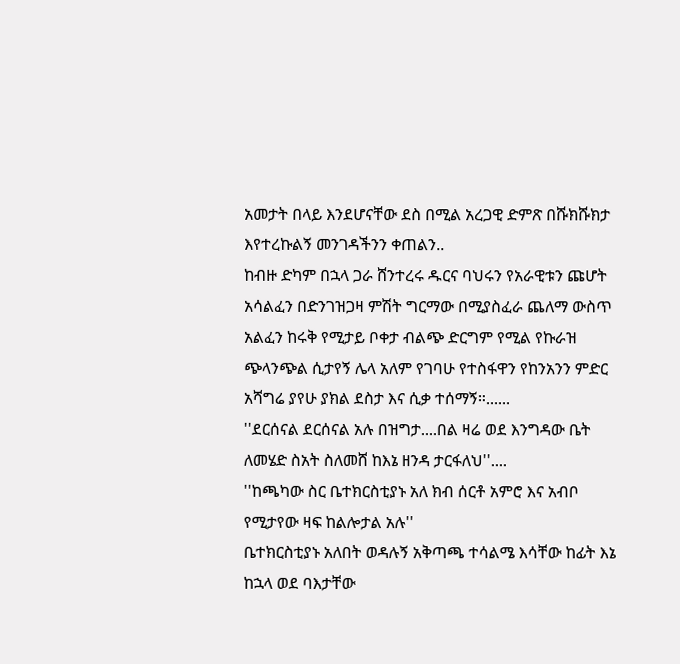አመታት በላይ እንደሆናቸው ደስ በሚል አረጋዊ ድምጽ በሹክሹክታ እየተረኩልኝ መንገዳችንን ቀጠልን..
ከብዙ ድካም በኋላ ጋራ ሸንተረሩ ዱርና ባህሩን የአራዊቱን ጩሆት አሳልፈን በድንገዝጋዛ ምሽት ግርማው በሚያስፈራ ጨለማ ውስጥ አልፈን ከሩቅ የሚታይ ቦቀታ ብልጭ ድርግም የሚል የኩራዝ ጭላንጭል ሲታየኝ ሌላ አለም የገባሁ የተስፋዋን የከንአንን ምድር አሻግሬ ያየሁ ያክል ደስታ እና ሲቃ ተሰማኝ።......
''ደርሰናል ደርሰናል አሉ በዝግታ....በል ዛሬ ወደ እንግዳው ቤት ለመሄድ ስአት ስለመሸ ከእኔ ዘንዳ ታርፋለህ''....
''ከጫካው ስር ቤተክርስቲያኑ አለ ክብ ሰርቶ አምሮ እና አብቦ የሚታየው ዛፍ ከልሎታል አሉ''
ቤተክርስቲያኑ አለበት ወዳሉኝ አቅጣጫ ተሳልሜ እሳቸው ከፊት እኔ ከኋላ ወደ ባእታቸው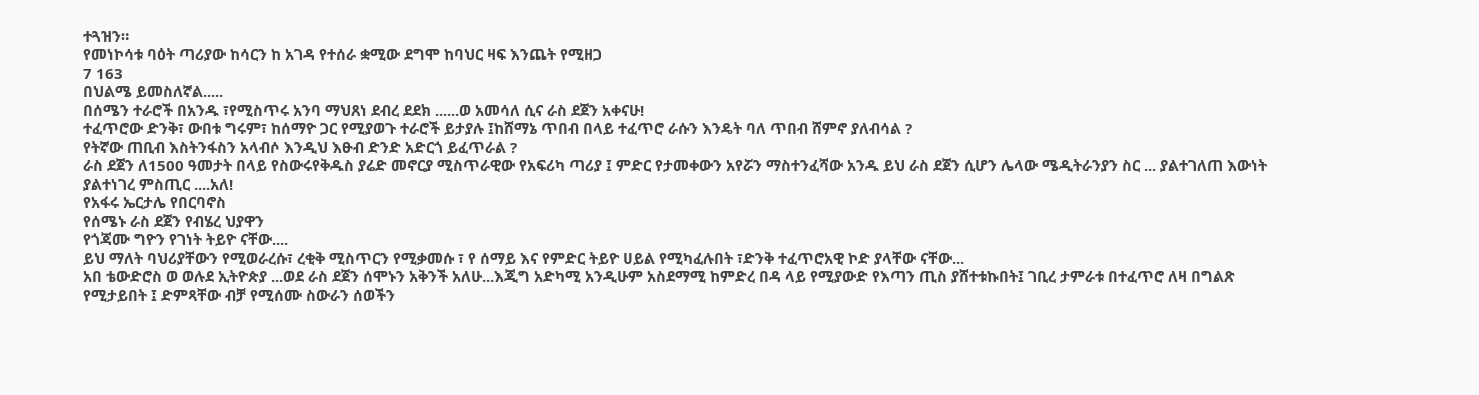ተጓዝን።
የመነኮሳቱ ባዕት ጣሪያው ከሳርን ከ አገዳ የተሰራ ቋሚው ደግሞ ከባህር ዛፍ እንጨት የሚዘጋ
7 163
በህልሜ ይመስለኛል.....
በሰሜን ተራሮች በአንዱ ፣የሚስጥሩ አንባ ማህጸነ ደብረ ደደክ ......ወ አመሳለ ሲና ራስ ደጀን አቀናሁ!
ተፈጥሮው ድንቅ፣ ውበቱ ግሩም፣ ከሰማዮ ጋር የሚያወጉ ተራሮች ይታያሉ ፤ከሸማኔ ጥበብ በላይ ተፈጥሮ ራሱን እንዴት ባለ ጥበብ ሸምኖ ያለብሳል ?
የትኛው ጠቢብ እስትንፋስን አላብሶ እንዲህ እፁብ ድንድ አድርጎ ይፈጥራል ?
ራስ ደጀን ለ1500 ዓመታት በላይ የስውሩየቅዱስ ያሬድ መኖርያ ሚስጥራዊው የአፍሪካ ጣሪያ ፤ ምድር የታመቀውን አየሯን ማስተንፈሻው አንዱ ይህ ራስ ደጀን ሲሆን ሌላው ሜዲትራንያን ስር ... ያልተገለጠ እውነት ያልተነገረ ምስጢር ....አለ!
የአፋሩ ኤርታሌ የበርባኖስ
የሰሜኑ ራስ ደጀን የብሄረ ህያዋን
የጎጃሙ ግዮን የገነት ትይዮ ናቸው....
ይህ ማለት ባህሪያቸውን የሚወራረሱ፣ ረቂቅ ሚስጥርን የሚቃመሱ ፣ የ ሰማይ እና የምድር ትይዮ ሀይል የሚካፈሉበት ፣ድንቅ ተፈጥሮአዊ ኮድ ያላቸው ናቸው...
አበ ቴውድሮስ ወ ወሉደ ኢትዮጵያ ...ወደ ራስ ደጀን ሰሞኑን አቅንች አለሁ...እጂግ አድካሚ አንዲሁም አስደማሚ ከምድረ በዳ ላይ የሚያውድ የእጣን ጢስ ያሸተቱኩበት፤ ገቢረ ታምራቱ በተፈጥሮ ለዛ በግልጽ የሚታይበት ፤ ድምጻቸው ብቻ የሚሰሙ ስውራን ሰወችን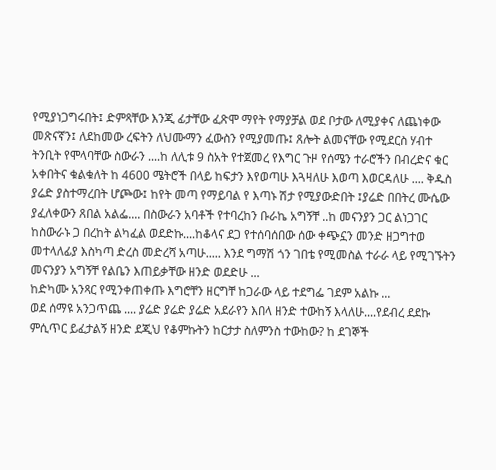የሚያነጋግሩበት፤ ድምጻቸው እንጂ ፊታቸው ፈጽሞ ማየት የማያቻል ወደ ቦታው ለሚያቀና ለጨነቀው መጽናኛን፤ ለደከመው ረፍትን ለህሙማን ፈውስን የሚያመጡ፤ ጸሎት ልመናቸው የሚደርስ ሃብተ ትንቢት የሞላባቸው ስውራን ....ከ ለሊቱ 9 ስአት የተጀመረ የእግር ጉዞ የሰሜን ተራሮችን በብረድና ቁር አቀበትና ቁልቁለት ከ 4600 ሜትሮች በላይ ከፍታን እየወጣሁ እጓዛለሁ እወጣ እወርዳለሁ .... ቅዱስ ያሬድ ያስተማረበት ሆጮው፤ ከየት መጣ የማይባል የ እጣኑ ሽታ የሚያውድበት ፤ያሬድ በበትረ ሙሴው ያፈለቀውን ጸበል አልፌ.... በስውራን አባቶች የተባረከን ቡራኬ አግኝቸ ..ከ መናንያን ጋር ልነጋገር ከስውራኑ ጋ በረከት ልካፈል ወደድኩ....ከቆላና ደጋ የተሰባሰበው ሰው ቀጭኗን መንድ ዘጋግተወ መተላለፊያ እስካጣ ድረስ መድረሻ አጣሁ..... እንደ ግማሽ ጎን ገበቴ የሚመስል ተራራ ላይ የሚገኙትን መናንያን አግኝቸ የልቤን እጠይቃቸው ዘንድ ወደድሁ ...
ከድካሙ አንጻር የሚንቀጠቀጡ እግሮቸን ዘርግቸ ከጋራው ላይ ተደግፌ ገደም አልኩ ...
ወደ ሰማዩ አንጋጥጨ .... ያሬድ ያሬድ ያሬድ አደራየን እበላ ዘንድ ተውከኝ እላለሁ....የደብረ ደደኩ ምሲጥር ይፈታልኝ ዘንድ ደጂህ የቆምኩትን ከርታታ ስለምንስ ተውከው? ከ ደገኞች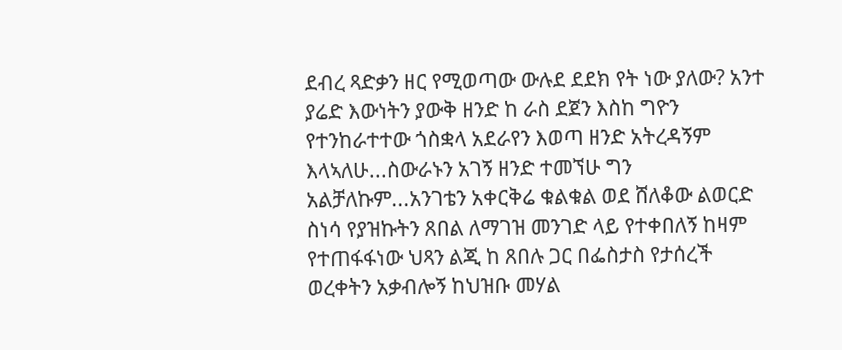ደብረ ጻድቃን ዘር የሚወጣው ውሉደ ደደክ የት ነው ያለው? አንተ ያሬድ እውነትን ያውቅ ዘንድ ከ ራስ ደጀን እስከ ግዮን የተንከራተተው ጎስቋላ አደራየን እወጣ ዘንድ አትረዳኝም እላኣለሁ...ስውራኑን አገኝ ዘንድ ተመኘሁ ግን አልቻለኩም...አንገቴን አቀርቅሬ ቁልቁል ወደ ሸለቆው ልወርድ ስነሳ የያዝኩትን ጸበል ለማገዝ መንገድ ላይ የተቀበለኝ ከዛም የተጠፋፋነው ህጻን ልጂ ከ ጸበሉ ጋር በፌስታስ የታሰረች ወረቀትን አቃብሎኝ ከህዝቡ መሃል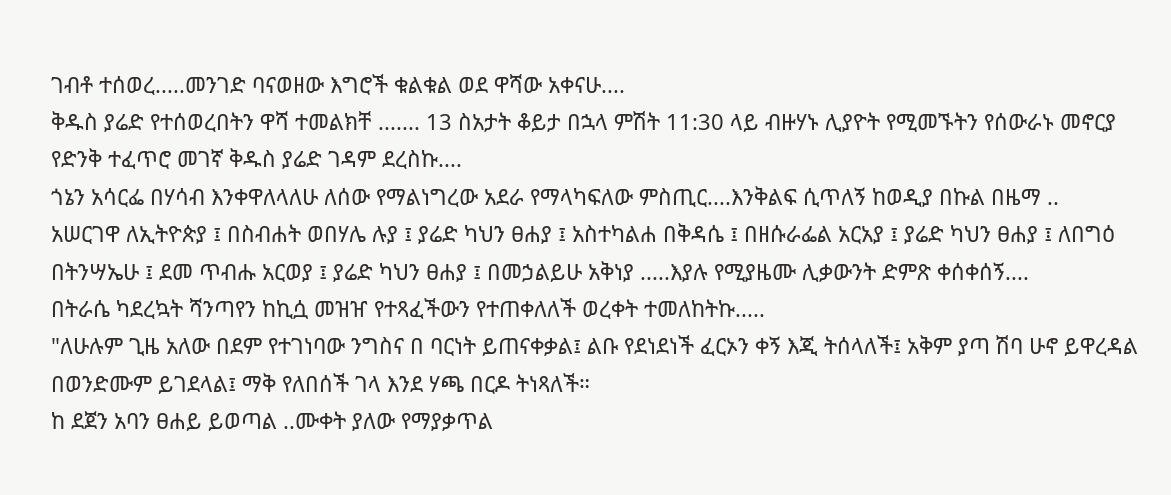ገብቶ ተሰወረ.....መንገድ ባናወዘው እግሮች ቁልቁል ወደ ዋሻው አቀናሁ....
ቅዱስ ያሬድ የተሰወረበትን ዋሻ ተመልክቸ ....... 13 ስአታት ቆይታ በኋላ ምሽት 11:30 ላይ ብዙሃኑ ሊያዮት የሚመኙትን የሰውራኑ መኖርያ የድንቅ ተፈጥሮ መገኛ ቅዱስ ያሬድ ገዳም ደረስኩ....
ጎኔን አሳርፌ በሃሳብ እንቀዋለላለሁ ለሰው የማልነግረው አደራ የማላካፍለው ምስጢር....እንቅልፍ ሲጥለኝ ከወዲያ በኩል በዜማ ..
አሠርገዋ ለኢትዮጵያ ፤ በስብሐት ወበሃሌ ሉያ ፤ ያሬድ ካህን ፀሐያ ፤ አስተካልሐ በቅዳሴ ፤ በዘሱራፌል አርአያ ፤ ያሬድ ካህን ፀሐያ ፤ ለበግዕ በትንሣኤሁ ፤ ደመ ጥብሑ አርወያ ፤ ያሬድ ካህን ፀሐያ ፤ በመኃልይሁ አቅነያ .....እያሉ የሚያዜሙ ሊቃውንት ድምጽ ቀሰቀሰኝ....
በትራሴ ካደረኳት ሻንጣየን ከኪሷ መዝዠ የተጻፈችውን የተጠቀለለች ወረቀት ተመለከትኩ.....
"ለሁሉም ጊዜ አለው በደም የተገነባው ንግስና በ ባርነት ይጠናቀቃል፤ ልቡ የደነደነች ፈርኦን ቀኝ እጂ ትሰላለች፤ አቅም ያጣ ሽባ ሁኖ ይዋረዳል በወንድሙም ይገደላል፤ ማቅ የለበሰች ገላ እንደ ሃጫ በርዶ ትነጻለች።
ከ ደጀን አባን ፀሐይ ይወጣል ..ሙቀት ያለው የማያቃጥል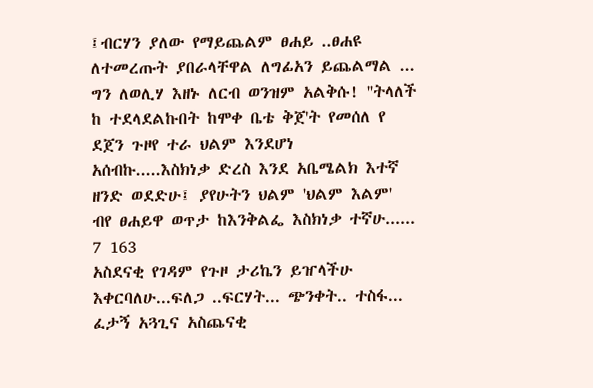፤ብርሃን ያለው የማይጨልም ፀሐይ ..ፀሐዩ ለተመረጡት ያበራላቸዋል ለግፊአን ይጨልማል ...
ግን ለወሊሃ እዘኑ ለርብ ወንዝም አልቅሱ! ''ትላለች
ከ ተደላደልኩበት ከሞቀ ቤቴ ቅጀ'ት የመሰለ የ ደጀን ጉዞየ ተራ ህልም እንደሆነ አሰብኩ.....እስክነቃ ድረስ እንደ አቤሜልክ እተኛ ዘንድ ወደድሁ፤ ያየሁትን ህልም 'ህልም እልም' ብየ ፀሐይዋ ወጥታ ከእንቅልፌ እስክነቃ ተኛሁ......
7 163
አስደናቂ የገዳም የጉዞ ታሪኬን ይዠላችሁ እቀርባለሁ...ፍለጋ ..ፍርሃት... ጭንቀት.. ተስፋ... ፈታኝ አጓጊና አስጨናቂ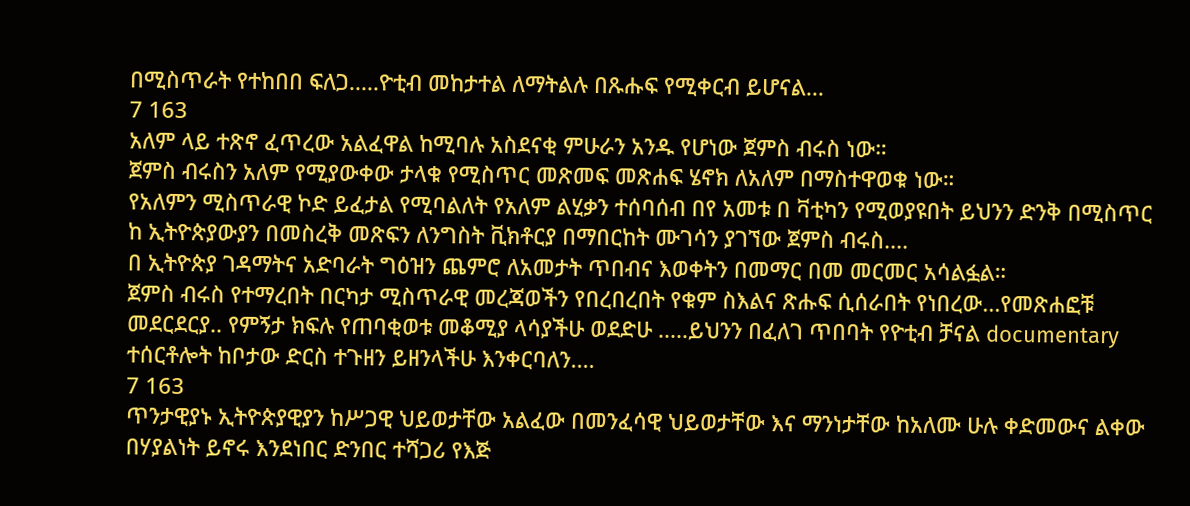በሚስጥራት የተከበበ ፍለጋ.....ዮቲብ መከታተል ለማትልሉ በጹሑፍ የሚቀርብ ይሆናል...
7 163
አለም ላይ ተጽኖ ፈጥረው አልፈዋል ከሚባሉ አስደናቂ ምሁራን አንዱ የሆነው ጀምስ ብሩስ ነው።
ጀምስ ብሩስን አለም የሚያውቀው ታላቁ የሚስጥር መጽመፍ መጽሐፍ ሄኖክ ለአለም በማስተዋወቁ ነው።
የአለምን ሚስጥራዊ ኮድ ይፈታል የሚባልለት የአለም ልሂቃን ተሰባሰብ በየ አመቱ በ ቫቲካን የሚወያዩበት ይህንን ድንቅ በሚስጥር ከ ኢትዮጵያውያን በመስረቅ መጽፍን ለንግስት ቪክቶርያ በማበርከት ሙገሳን ያገኘው ጀምስ ብሩስ....
በ ኢትዮጵያ ገዳማትና አድባራት ግዕዝን ጨምሮ ለአመታት ጥበብና እወቀትን በመማር በመ መርመር አሳልፏል።
ጀምስ ብሩስ የተማረበት በርካታ ሚስጥራዊ መረጃወችን የበረበረበት የቁም ስእልና ጽሑፍ ሲሰራበት የነበረው...የመጽሐፎቹ መደርደርያ.. የምኝታ ክፍሉ የጠባቂወቱ መቆሚያ ላሳያችሁ ወደድሁ .....ይህንን በፈለገ ጥበባት የዮቲብ ቻናል documentary ተሰርቶሎት ከቦታው ድርስ ተጉዘን ይዘንላችሁ እንቀርባለን....
7 163
ጥንታዊያኑ ኢትዮጵያዊያን ከሥጋዊ ህይወታቸው አልፈው በመንፈሳዊ ህይወታቸው እና ማንነታቸው ከአለሙ ሁሉ ቀድመውና ልቀው በሃያልነት ይኖሩ እንደነበር ድንበር ተሻጋሪ የእጅ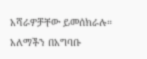አሻራዎቻቸው ይመሰክራሉ።
አለማችን በአግባቡ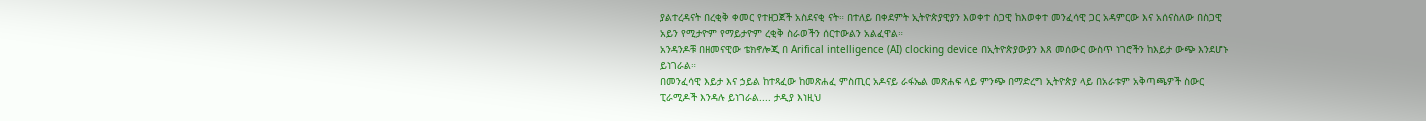ያልተረዳናት በረቂቅ ቀመር የተዘጋጀች አስደናቂ ናት። በተለይ በቀደምት ኢትዮጵያዊያን እወቀተ ስጋዊ ከእወቀተ መንፈሳዊ ጋር አዳምርው እና አሰናስለው በስጋዊ አይን የሚታዮም የማይታዮም ረቂቅ ስራወችን ሰርተውልን አልፈዋል።
አንዳንዶቹ በዘመናዊው ቴክኖሎጂ በ Arifical intelligence (AI) clocking device በኢትዮጵያውያን እጸ መሰውር ውስጥ ነገሮችን ከእይታ ውጭ እንደሆኑ ይነገራል።
በመንፈሳዊ እይታ እና ኃይል ከተጻፈው ከመጽሐፈ ምስጢር አዶናይ ራፋኤል መጽሐፍ ላይ ምንጭ በማድረግ ኢትዮጵያ ላይ በአራቱም አቅጣጫዎች ስውር ፒራሚዶች እንዳሉ ይነገራል.... ታዲያ እነዚህ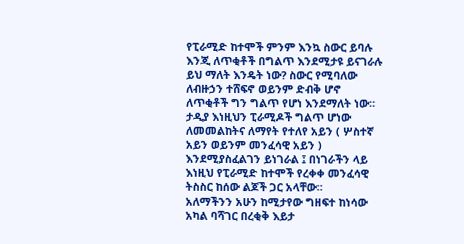የፒራሚድ ከተሞች ምንም እንኳ ስውር ይባሉ እንጂ ለጥቂቶች በግልጥ እንደሚታዩ ይናገራሉ ይህ ማለት እንዴት ነው? ስውር የሚባለው ለብዙኃን ተሸፍኖ ወይንም ድብቅ ሆኖ ለጥቂቶች ግን ግልጥ የሆነ እንደማለት ነው። ታዲያ እነዚህን ፒራሚዶች ግልጥ ሆነው ለመመልከትና ለማየት የተለየ አይን ( ሦስተኛ አይን ወይንም መንፈሳዊ አይን ) እንደሚያስፈልገን ይነገራል ፤ በነገራችን ላይ እነዚህ የፒራሚድ ከተሞች የረቀቀ መንፈሳዊ ትስስር ከሰው ልጆች ጋር አላቸው።
አለማችንን አሁን ከሚታየው ግዘፍተ ከነሳው አካል ባሻገር በረቂቅ እይታ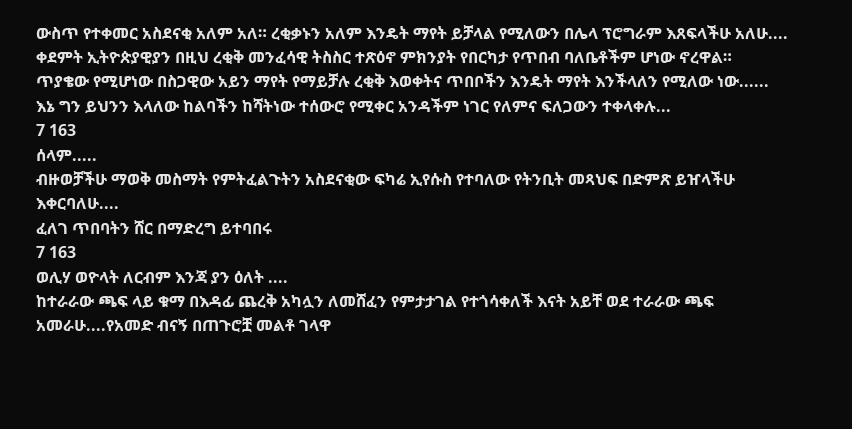ውስጥ የተቀመር አስደናቂ አለም አለ። ረቂቃኑን አለም እንዴት ማየት ይቻላል የሚለውን በሌላ ፕሮግራም እጸፍላችሁ አለሁ....
ቀደምት ኢትዮጵያዊያን በዚህ ረቂቅ መንፈሳዊ ትስስር ተጽዕኖ ምክንያት የበርካታ የጥበብ ባለቤቶችም ሆነው ኖረዋል።
ጥያቄው የሚሆነው በስጋዊው አይን ማየት የማይቻሉ ረቂቅ እወቀትና ጥበቦችን እንዴት ማየት እንችላለን የሚለው ነው......
እኔ ግን ይህንን እላለው ከልባችን ከሻትነው ተሰውሮ የሚቀር አንዳችም ነገር የለምና ፍለጋውን ተቀላቀሉ...
7 163
ሰላም.....
ብዙወቻችሁ ማወቅ መስማት የምትፈልጉትን አስደናቂው ፍካሬ ኢየሱስ የተባለው የትንቢት መጻህፍ በድምጽ ይዠላችሁ እቀርባለሁ....
ፈለገ ጥበባትን ሸር በማድረግ ይተባበሩ
7 163
ወሊሃ ወዮላት ለርብም እንጃ ያን ዕለት ....
ከተራራው ጫፍ ላይ ቁማ በእዳፊ ጨረቅ አካሏን ለመሸፈን የምታታገል የተጎሳቀለች እናት አይቸ ወደ ተራራው ጫፍ አመራሁ....የአመድ ብናኝ በጠጉሮቿ መልቶ ገላዋ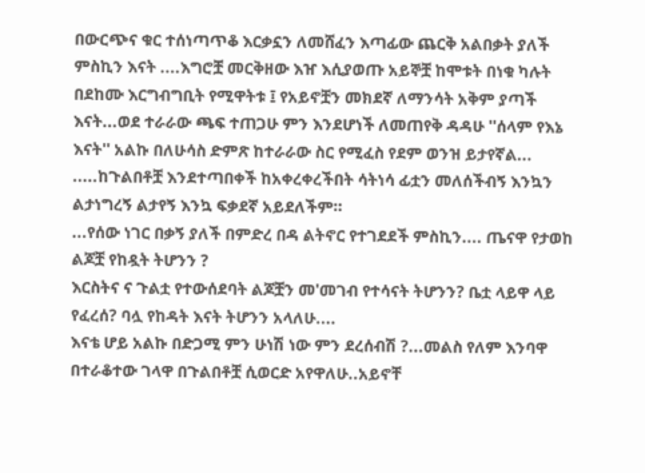በውርጭና ቁር ተሰነጣጥቆ እርቃኗን ለመሸፈን እጣፊው ጨርቅ አልበቃት ያለች ምስኪን እናት ....እግሮቿ መርቅዘው እዠ እሲያወጡ አይኞቿ ከሞቱት በነቁ ካሉት በደከሙ እርግብግቢት የሚዋትቱ ፤ የአይኖቿን መክደኛ ለማንሳት አቅም ያጣች እናት...ወደ ተራራው ጫፍ ተጠጋሁ ምን እንደሆነች ለመጠየቅ ዳዳሁ ''ሰላም የእኔ እናት'' አልኩ በለሁሳስ ድምጽ ከተራራው ስር የሚፈስ የደም ወንዝ ይታየኛል... .....ከጉልበቶቿ እንደተጣበቀች ከአቀረቀረችበት ሳትነሳ ፊቷን መለሰችብኝ እንኳን ልታነግረኝ ልታየኝ እንኳ ፍቃደኛ አይደለችም።
...የሰው ነገር በቃኝ ያለች በምድረ በዳ ልትኖር የተገደደች ምስኪን.... ጤናዋ የታወከ ልጆቿ የከዷት ትሆንን ?
እርስትና ና ጉልቷ የተውሰደባት ልጆቿን መ'መገብ የተሳናት ትሆንን? ቤቷ ላይዋ ላይ የፈረሰ? ባሏ የከዳት እናት ትሆንን አላለሁ....
እናቴ ሆይ አልኩ በድጋሚ ምን ሁነሽ ነው ምን ደረሰብሽ ?...መልስ የለም እንባዋ በተራቆተው ገላዋ በጉልበቶቿ ሲወርድ አየዋለሁ..አይኖቸ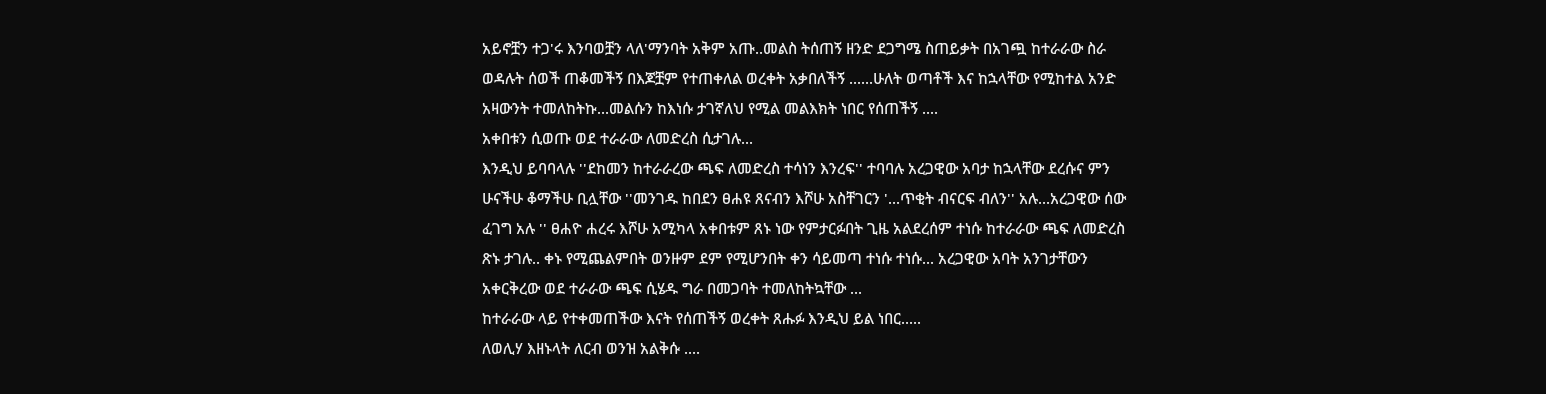አይኖቿን ተጋ'ሩ እንባወቿን ላለ'ማንባት አቅም አጡ..መልስ ትሰጠኝ ዘንድ ደጋግሜ ስጠይቃት በአገጯ ከተራራው ስራ ወዳሉት ሰወች ጠቆመችኝ በእጆቿም የተጠቀለል ወረቀት አቃበለችኝ ......ሁለት ወጣቶች እና ከኋላቸው የሚከተል አንድ አዛውንት ተመለከትኩ...መልሱን ከእነሱ ታገኛለህ የሚል መልእክት ነበር የሰጠችኝ ....
አቀበቱን ሲወጡ ወደ ተራራው ለመድረስ ሲታገሉ...
እንዲህ ይባባላሉ ''ደከመን ከተራራረው ጫፍ ለመድረስ ተሳነን እንረፍ'' ተባባሉ አረጋዊው አባታ ከኋላቸው ደረሱና ምን ሁናችሁ ቆማችሁ ቢሏቸው ''መንገዱ ከበደን ፀሐዩ ጸናብን እሾሁ አስቸገርን '...ጥቂት ብናርፍ ብለን'' አሉ...አረጋዊው ሰው ፈገግ አሉ '' ፀሐዮ ሐረሩ እሾሁ አሚካላ አቀበቱም ጸኑ ነው የምታርፉበት ጊዜ አልደረሰም ተነሱ ከተራራው ጫፍ ለመድረስ ጽኑ ታገሉ.. ቀኑ የሚጨልምበት ወንዙም ደም የሚሆንበት ቀን ሳይመጣ ተነሱ ተነሱ... አረጋዊው አባት አንገታቸውን አቀርቅረው ወደ ተራራው ጫፍ ሲሄዱ ግራ በመጋባት ተመለከትኳቸው ...
ከተራራው ላይ የተቀመጠችው እናት የሰጠችኝ ወረቀት ጸሑፉ እንዲህ ይል ነበር.....
ለወሊሃ እዘኑላት ለርብ ወንዝ አልቅሱ ....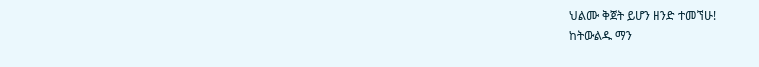ህልሙ ቅጀት ይሆን ዘንድ ተመኘሁ!
ከትውልዱ ማን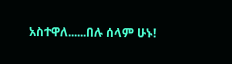አስተዋለ......በሉ ሰላም ሁኑ!